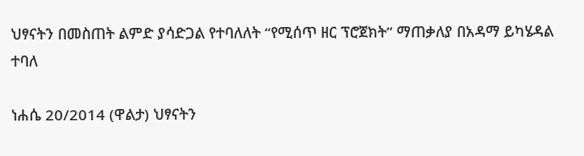ህፃናትን በመስጠት ልምድ ያሳድጋል የተባለለት “የሚሰጥ ዘር ፕሮጀክት” ማጠቃለያ በአዳማ ይካሄዳል ተባለ

ነሐሴ 20/2014 (ዋልታ) ህፃናትን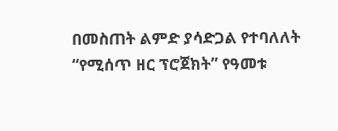በመስጠት ልምድ ያሳድጋል የተባለለት “የሚሰጥ ዘር ፕሮጀክት” የዓመቱ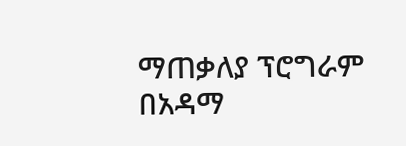ማጠቃለያ ፕሮግራም በአዳማ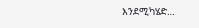እንደሚካሄድ…